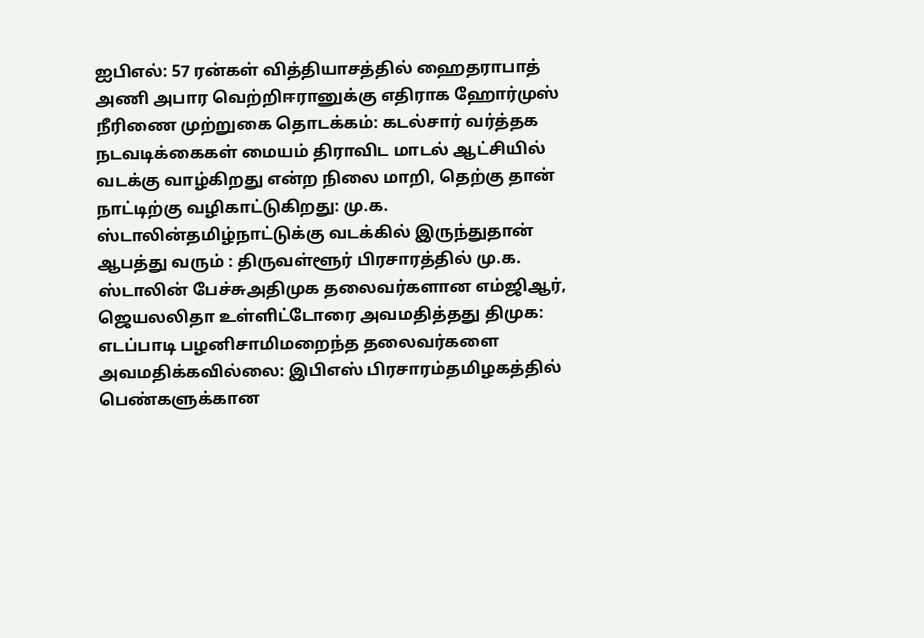ஐபிஎல்: 57 ரன்கள் வித்தியாசத்தில் ஹைதராபாத் அணி அபார வெற்றிஈரானுக்கு எதிராக ஹோர்முஸ் நீரிணை முற்றுகை தொடக்கம்: கடல்சார் வர்த்தக நடவடிக்கைகள் மையம் திராவிட மாடல் ஆட்சியில் வடக்கு வாழ்கிறது என்ற நிலை மாறி, தெற்கு தான் நாட்டிற்கு வழிகாட்டுகிறது: மு.க. ஸ்டாலின்தமிழ்நாட்டுக்கு வடக்கில் இருந்துதான் ஆபத்து வரும் : திருவள்ளூர் பிரசாரத்தில் மு.க. ஸ்டாலின் பேச்சுஅதிமுக தலைவர்களான எம்ஜிஆர், ஜெயலலிதா உள்ளிட்டோரை அவமதித்தது திமுக: எடப்பாடி பழனிசாமிமறைந்த தலைவர்களை அவமதிக்கவில்லை: இபிஎஸ் பிரசாரம்தமிழகத்தில் பெண்களுக்கான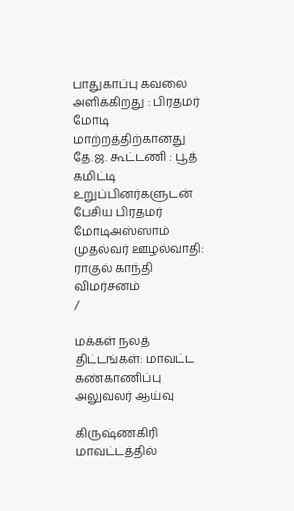பாதுகாப்பு கவலை அளிக்கிறது : பிரதமர் மோடி மாற்றத்திற்கானது தே.ஜ. கூட்டணி : பூத் கமிட்டி உறுப்பினர்களுடன் பேசிய பிரதமர் மோடிஅஸ்ஸாம் முதல்வர் ஊழல்வாதி: ராகுல் காந்தி விமர்சனம்
/

மக்கள் நலத் திட்டங்கள்: மாவட்ட கண்காணிப்பு அலுவலர் ஆய்வு

கிருஷ்ணகிரி மாவட்டத்தில்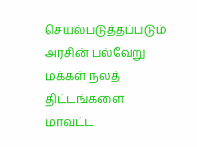செயல்படுத்தப்படும் அரசின் பல்வேறு மக்கள் நலத் திட்டங்களை மாவட்ட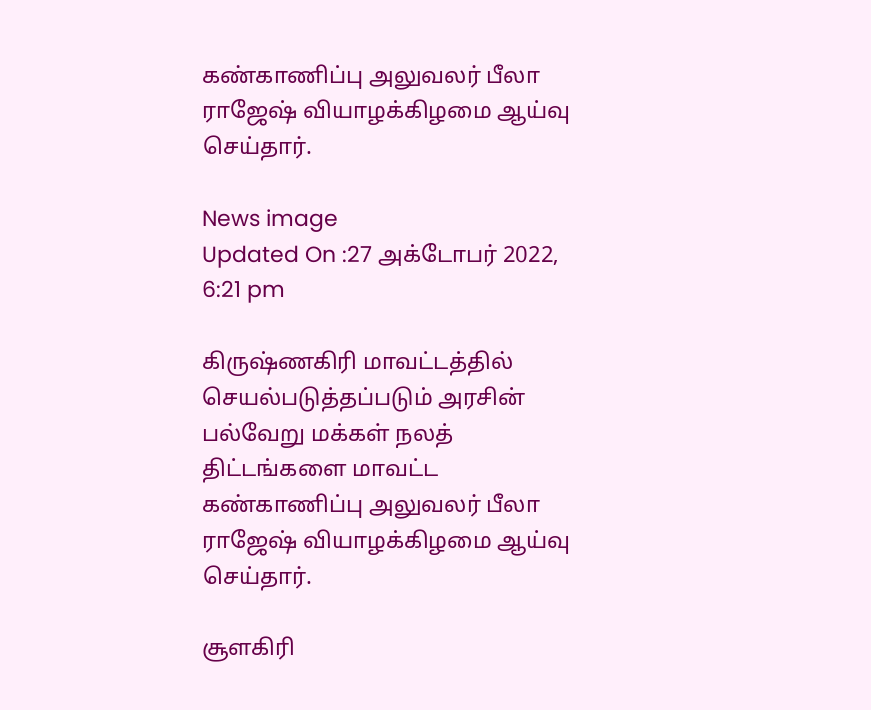கண்காணிப்பு அலுவலர் பீலா ராஜேஷ் வியாழக்கிழமை ஆய்வு செய்தார்.

News image
Updated On :27 அக்டோபர் 2022, 6:21 pm

கிருஷ்ணகிரி மாவட்டத்தில் செயல்படுத்தப்படும் அரசின் பல்வேறு மக்கள் நலத் திட்டங்களை மாவட்ட கண்காணிப்பு அலுவலர் பீலா ராஜேஷ் வியாழக்கிழமை ஆய்வு செய்தார்.

சூளகிரி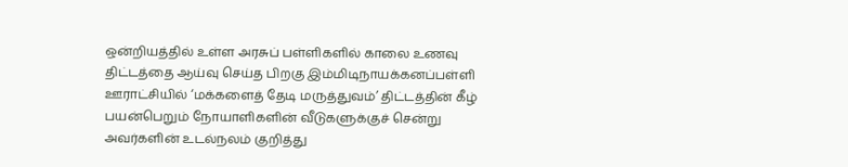ஒன்றியத்தில் உள்ள அரசுப் பள்ளிகளில் காலை உணவு திட்டத்தை ஆய்வு செய்த பிறகு இம்மிடிநாயக்கனப்பள்ளி ஊராட்சியில் ‘மக்களைத் தேடி மருத்துவம்’ திட்டத்தின் கீழ் பயன்பெறும் நோயாளிகளின் வீடுகளுக்குச் சென்று அவர்களின் உடல்நலம் குறித்து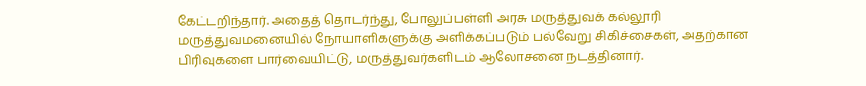கேட்டறிந்தார். அதைத் தொடர்ந்து, போலுப்பள்ளி அரசு மருத்துவக் கல்லூரி மருத்துவமனையில் நோயாளிகளுக்கு அளிக்கப்படும் பல்வேறு சிகிச்சைகள், அதற்கான பிரிவுகளை பார்வையிட்டு, மருத்துவர்களிடம் ஆலோசனை நடத்தினார்.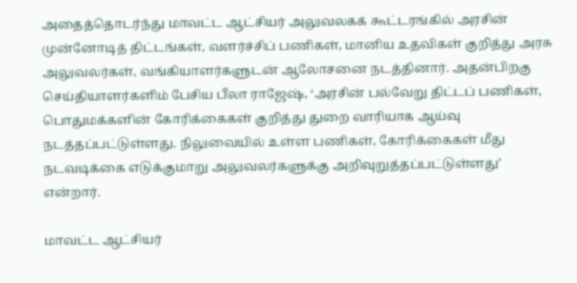அதைத்தொடர்ந்து மாவட்ட ஆட்சியர் அலுவலகக் கூட்டரங்கில் அரசின் முன்னோடித் திட்டங்கள், வளர்ச்சிப் பணிகள், மானிய உதவிகள் குறித்து அரசு அலுவலர்கள், வங்கியாளர்களுடன் ஆலோசனை நடத்தினார். அதன்பிறகு செய்தியாளர்களிம் பேசிய பீலா ராஜேஷ், ‘அரசின் பல்வேறு திட்டப் பணிகள், பொதுமக்களின் கோரிக்கைகள் குறித்து துறை வாரியாக ஆய்வு நடத்தப்பட்டுள்ளது. நிலுவையில் உள்ள பணிகள், கோரிக்கைகள் மீது நடவடிக்கை எடுக்குமாறு அலுவலர்களுக்கு அறிவுறுத்தப்பட்டுள்ளது’ என்றார்.

மாவட்ட ஆட்சியர்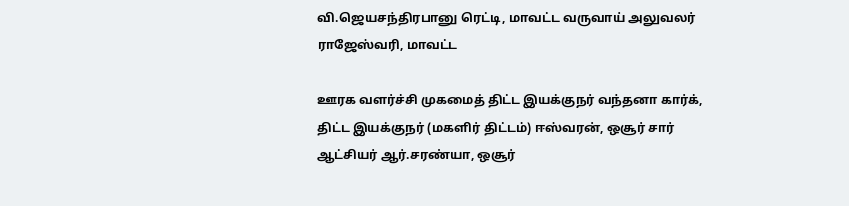வி.ஜெயசந்திரபானு ரெட்டி, மாவட்ட வருவாய் அலுவலர் ராஜேஸ்வரி, மாவட்ட

ஊரக வளர்ச்சி முகமைத் திட்ட இயக்குநர் வந்தனா கார்க், திட்ட இயக்குநர் (மகளிர் திட்டம்) ஈஸ்வரன், ஒசூர் சார் ஆட்சியர் ஆர்.சரண்யா, ஒசூர்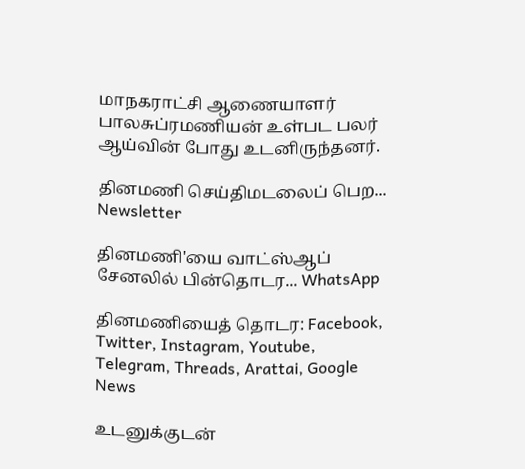மாநகராட்சி ஆணையாளர் பாலசுப்ரமணியன் உள்பட பலர் ஆய்வின் போது உடனிருந்தனர்.

தினமணி செய்திமடலைப் பெற... Newsletter

தினமணி'யை வாட்ஸ்ஆப் சேனலில் பின்தொடர... WhatsApp

தினமணியைத் தொடர: Facebook, Twitter, Instagram, Youtube, Telegram, Threads, Arattai, Google News

உடனுக்குடன்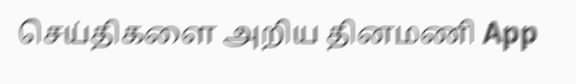செய்திகளை அறிய தினமணி App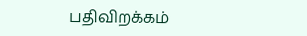பதிவிறக்கம்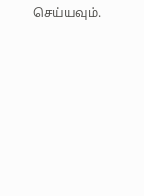செய்யவும்.